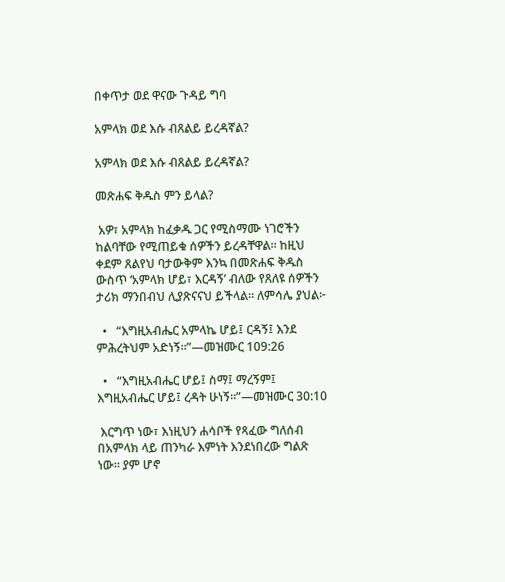በቀጥታ ወደ ዋናው ጉዳይ ግባ

አምላክ ወደ እሱ ብጸልይ ይረዳኛል?

አምላክ ወደ እሱ ብጸልይ ይረዳኛል?

መጽሐፍ ቅዱስ ምን ይላል?

 አዎ፣ አምላክ ከፈቃዱ ጋር የሚስማሙ ነገሮችን ከልባቸው የሚጠይቁ ሰዎችን ይረዳቸዋል። ከዚህ ቀደም ጸልየህ ባታውቅም እንኳ በመጽሐፍ ቅዱስ ውስጥ ‘አምላክ ሆይ፣ እርዳኝ’ ብለው የጸለዩ ሰዎችን ታሪክ ማንበብህ ሊያጽናናህ ይችላል። ለምሳሌ ያህል፦

  •   “እግዚአብሔር አምላኬ ሆይ፤ ርዳኝ፤ እንደ ምሕረትህም አድነኝ።”—መዝሙር 109:26

  •   “እግዚአብሔር ሆይ፤ ስማ፤ ማረኝም፤ እግዚአብሔር ሆይ፤ ረዳት ሁነኝ።”—መዝሙር 30:10

 እርግጥ ነው፣ እነዚህን ሐሳቦች የጻፈው ግለሰብ በአምላክ ላይ ጠንካራ እምነት እንደነበረው ግልጽ ነው። ያም ሆኖ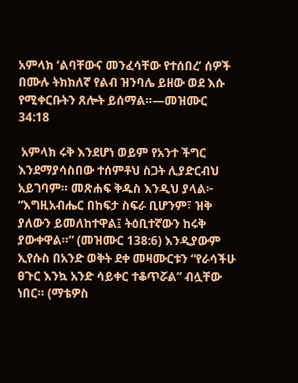አምላክ ‘ልባቸውና መንፈሳቸው የተሰበረ’ ሰዎች በሙሉ ትክክለኛ የልብ ዝንባሌ ይዘው ወደ እሱ የሚቀርቡትን ጸሎት ይሰማል።—መዝሙር 34:18

 አምላክ ሩቅ እንደሆነ ወይም የአንተ ችግር እንደማያሳስበው ተሰምቶህ ስጋት ሊያድርብህ አይገባም። መጽሐፍ ቅዱስ እንዲህ ያላል፦ “እግዚአብሔር በከፍታ ስፍራ ቢሆንም፣ ዝቅ ያለውን ይመለከተዋል፤ ትዕቢተኛውን ከሩቅ ያውቀዋል።” (መዝሙር 138:6) እንዲያውም ኢየሱስ በአንድ ወቅት ደቀ መዛሙርቱን “የራሳችሁ ፀጉር እንኳ አንድ ሳይቀር ተቆጥሯል” ብሏቸው ነበር። (ማቴዎስ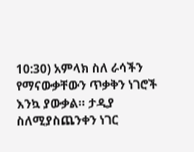10:30) አምላክ ስለ ራሳችን የማናውቃቸውን ጥቃቅን ነገሮች እንኳ ያውቃል። ታዲያ ስለሚያስጨንቀን ነገር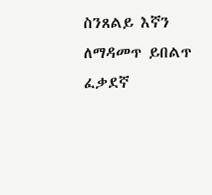ስንጸልይ እኛን ለማዳመጥ ይበልጥ ፈቃደኛ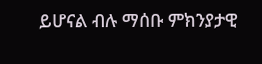ይሆናል ብሉ ማሰቡ ምክንያታዊ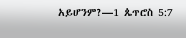አይሆንም?—1 ጴጥሮስ 5:7